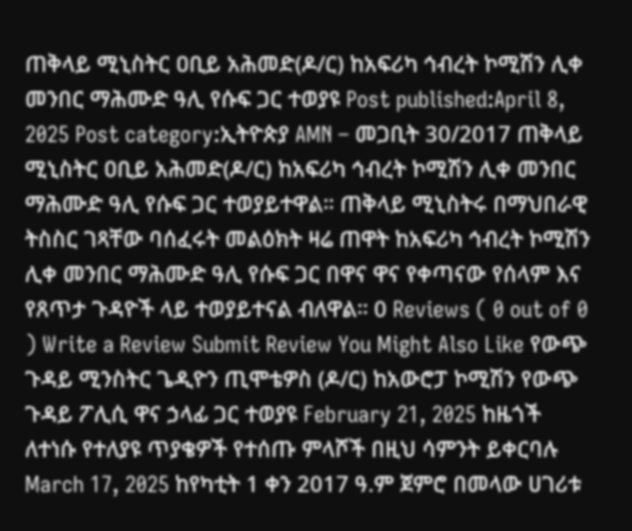ጠቅላይ ሚኒስትር ዐቢይ አሕመድ(ዶ/ር) ከአፍሪካ ኅብረት ኮሚሽን ሊቀ መንበር ማሕሙድ ዓሊ የሱፍ ጋር ተወያዩ Post published:April 8, 2025 Post category:ኢትዮጵያ AMN – መጋቢት 30/2017 ጠቅላይ ሚኒስትር ዐቢይ አሕመድ(ዶ/ር) ከአፍሪካ ኅብረት ኮሚሽን ሊቀ መንበር ማሕሙድ ዓሊ የሱፍ ጋር ተወያይተዋል። ጠቅላይ ሚኒስትሩ በማህበራዊ ትስስር ገጻቸው ባሰፈሩት መልዕክት ዛሬ ጠዋት ከአፍሪካ ኅብረት ኮሚሽን ሊቀ መንበር ማሕሙድ ዓሊ የሱፍ ጋር በዋና ዋና የቀጣናው የሰላም እና የጸጥታ ጉዳዮች ላይ ተወያይተናል ብለዋል። 0 Reviews ( 0 out of 0 ) Write a Review Submit Review You Might Also Like የውጭ ጉዳይ ሚንስትር ጌዲዮን ጢሞቴዎስ (ዶ/ር) ከአውሮፓ ኮሚሽን የውጭ ጉዳይ ፖሊሲ ዋና ኃላፊ ጋር ተወያዩ February 21, 2025 ከዜጎች ለተነሱ የተለያዩ ጥያቄዎች የተሰጡ ምላሾች በዚህ ሳምንት ይቀርባሉ March 17, 2025 ከየካቲት 1 ቀን 2017 ዓ.ም ጀምሮ በመላው ሀገሪቱ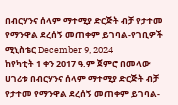በብርሃንና ሰላም ማተሚያ ድርጅት ብቻ የታተመ የማንዋል ደረሰኝ መጠቀም ይገባል-የገቢዎች ሚኒስቴር December 9, 2024
ከየካቲት 1 ቀን 2017 ዓ.ም ጀምሮ በመላው ሀገሪቱ በብርሃንና ሰላም ማተሚያ ድርጅት ብቻ የታተመ የማንዋል ደረሰኝ መጠቀም ይገባል-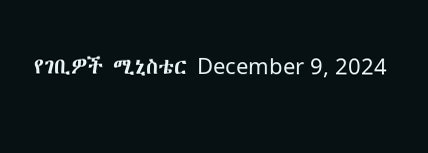የገቢዎች ሚኒስቴር December 9, 2024